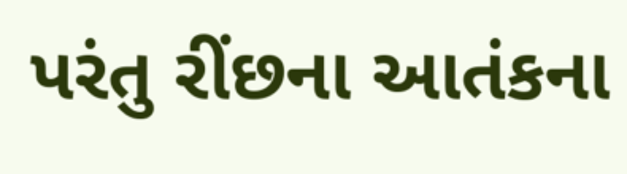પરંતુ રીંછના આતંકના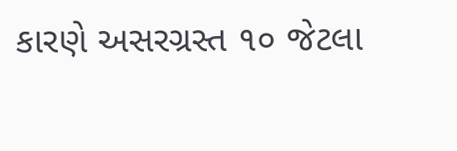કારણે અસરગ્રસ્ત ૧૦ જેટલા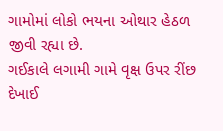ગામોમાં લોકો ભયના ઓથાર હેઠળ જીવી રહ્યા છે.
ગઈકાલે લગામી ગામે વૃક્ષ ઉપર રીંછ દેખાઈ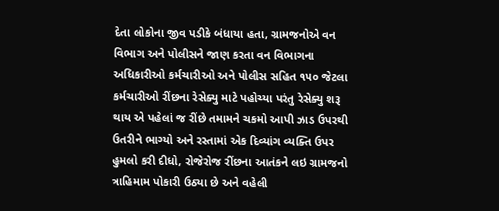દેતા લોકોના જીવ પડીકે બંધાયા હતા, ગ્રામજનોએ વન વિભાગ અને પોલીસને જાણ કરતા વન વિભાગના અધિકારીઓ કર્મચારીઓ અને પોલીસ સહિત ૧૫૦ જેટલા કર્મચારીઓ રીંછના રેસેક્યુ માટે પહોચ્યા પરંતુ રેસેક્યુ શરૂ થાય એ પહેલાં જ રીંછે તમામને ચકમો આપી ઝાડ ઉપરથી ઉતરીને ભાગ્યો અને રસ્તામાં એક દિવ્યાંગ વ્યક્તિ ઉપર હુમલો કરી દીધો, રોજેરોજ રીંછના આતંકને લઇ ગ્રામજનો ત્રાહિમામ પોકારી ઉઠ્યા છે અને વહેલી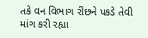તકે વન વિભાગ રીંછને પકડે તેવી માંગ કરી રહ્યા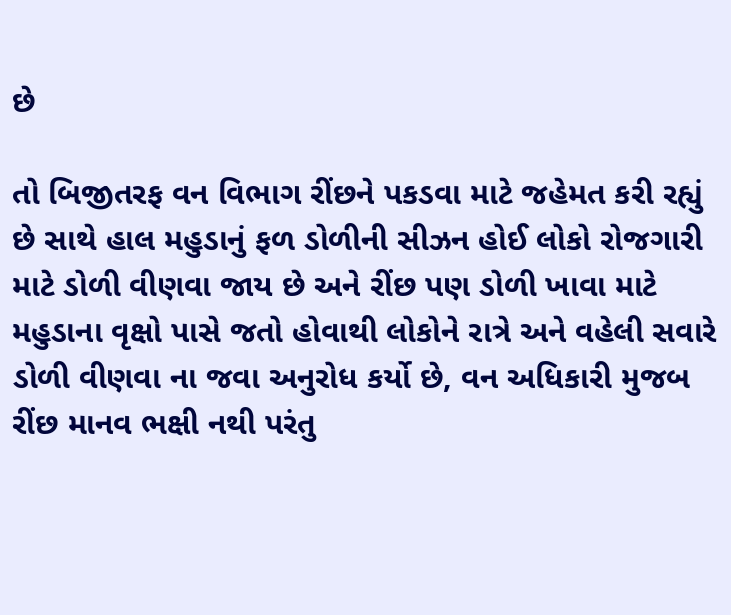છે

તો બિજીતરફ વન વિભાગ રીંછને પકડવા માટે જહેમત કરી રહ્યું છે સાથે હાલ મહુડાનું ફળ ડોળીની સીઝન હોઈ લોકો રોજગારી માટે ડોળી વીણવા જાય છે અને રીંછ પણ ડોળી ખાવા માટે મહુડાના વૃક્ષો પાસે જતો હોવાથી લોકોને રાત્રે અને વહેલી સવારે ડોળી વીણવા ના જવા અનુરોધ કર્યો છે, વન અધિકારી મુજબ રીંછ માનવ ભક્ષી નથી પરંતુ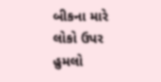બીકના મારે લોકો ઉપર હુમલો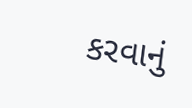કરવાનું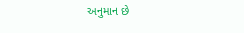અનુમાન છે